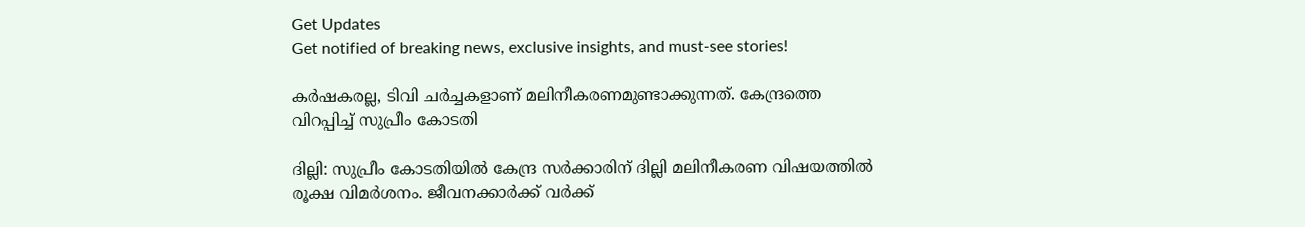Get Updates
Get notified of breaking news, exclusive insights, and must-see stories!

കര്‍ഷകരല്ല, ടിവി ചര്‍ച്ചകളാണ് മലിനീകരണമുണ്ടാക്കുന്നത്. കേന്ദ്രത്തെ വിറപ്പിച്ച് സുപ്രീം കോടതി

ദില്ലി: സുപ്രീം കോടതിയില്‍ കേന്ദ്ര സര്‍ക്കാരിന് ദില്ലി മലിനീകരണ വിഷയത്തില്‍ രൂക്ഷ വിമര്‍ശനം. ജീവനക്കാര്‍ക്ക് വര്‍ക്ക്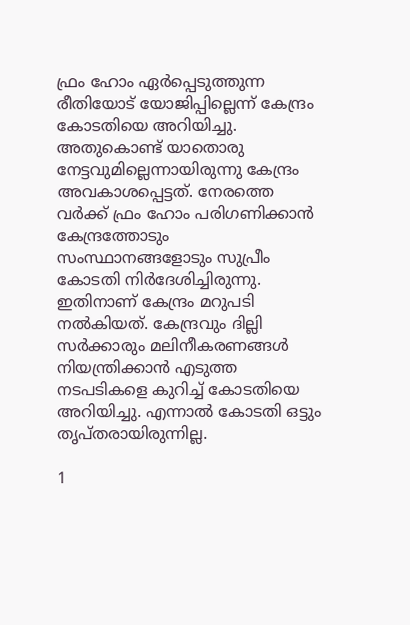ഫ്രം ഹോം ഏര്‍പ്പെടുത്തുന്ന രീതിയോട് യോജിപ്പില്ലെന്ന് കേന്ദ്രം കോടതിയെ അറിയിച്ചു. അതുകൊണ്ട് യാതൊരു നേട്ടവുമില്ലെന്നായിരുന്നു കേന്ദ്രം അവകാശപ്പെട്ടത്. നേരത്തെ വര്‍ക്ക് ഫ്രം ഹോം പരിഗണിക്കാന്‍ കേന്ദ്രത്തോടും സംസ്ഥാനങ്ങളോടും സുപ്രീം കോടതി നിര്‍ദേശിച്ചിരുന്നു. ഇതിനാണ് കേന്ദ്രം മറുപടി നല്‍കിയത്. കേന്ദ്രവും ദില്ലി സര്‍ക്കാരും മലിനീകരണങ്ങള്‍ നിയന്ത്രിക്കാന്‍ എടുത്ത നടപടികളെ കുറിച്ച് കോടതിയെ അറിയിച്ചു. എന്നാല്‍ കോടതി ഒട്ടും തൃപ്തരായിരുന്നില്ല.

1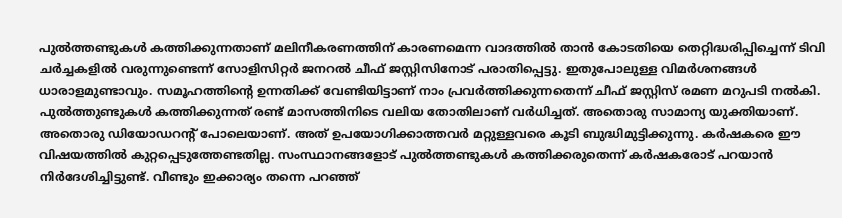പുല്‍ത്തണ്ടുകള്‍ കത്തിക്കുന്നതാണ് മലിനീകരണത്തിന് കാരണമെന്ന വാദത്തില്‍ താന്‍ കോടതിയെ തെറ്റിദ്ധരിപ്പിച്ചെന്ന് ടിവി ചര്‍ച്ചകളില്‍ വരുന്നുണ്ടെന്ന് സോളിസിറ്റര്‍ ജനറല്‍ ചീഫ് ജസ്റ്റിസിനോട് പരാതിപ്പെട്ടു. ഇതുപോലുള്ള വിമര്‍ശനങ്ങള്‍ ധാരാളമുണ്ടാവും. സമൂഹത്തിന്റെ ഉന്നതിക്ക് വേണ്ടിയിട്ടാണ് നാം പ്രവര്‍ത്തിക്കുന്നതെന്ന് ചീഫ് ജസ്റ്റിസ് രമണ മറുപടി നല്‍കി. പുല്‍ത്തുണ്ടുകള്‍ കത്തിക്കുന്നത് രണ്ട് മാസത്തിനിടെ വലിയ തോതിലാണ് വര്‍ധിച്ചത്. അതൊരു സാമാന്യ യുക്തിയാണ്. അതൊരു ഡിയോഡറന്റ് പോലെയാണ്. അത് ഉപയോഗിക്കാത്തവര്‍ മറ്റുള്ളവരെ കൂടി ബുദ്ധിമുട്ടിക്കുന്നു. കര്‍ഷകരെ ഈ വിഷയത്തില്‍ കുറ്റപ്പെടുത്തേണ്ടതില്ല. സംസ്ഥാനങ്ങളോട് പുല്‍ത്തണ്ടുകള്‍ കത്തിക്കരുതെന്ന് കര്‍ഷകരോട് പറയാന്‍ നിര്‍ദേശിച്ചിട്ടുണ്ട്. വീണ്ടും ഇക്കാര്യം തന്നെ പറഞ്ഞ്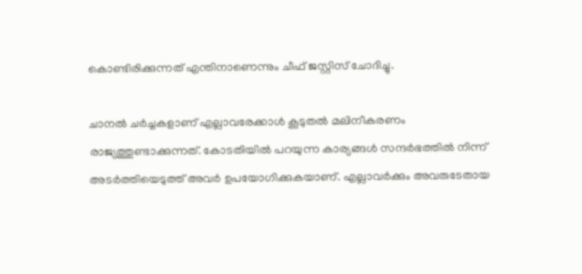കൊണ്ടിരിക്കുന്നത് എന്തിനാണെന്നും ചീഫ് ജസ്റ്റിസ് ചോദിച്ചു.

ചാനല്‍ ചര്‍ച്ചകളാണ് എല്ലാവരേക്കാള്‍ കൂടുതല്‍ മലിനീകരണം രാജ്യത്തുണ്ടാക്കുന്നത്. കോടതിയില്‍ പറയുന്ന കാര്യങ്ങള്‍ സന്ദര്‍ഭത്തില്‍ നിന്ന് അടര്‍ത്തിയെടുത്ത് അവര്‍ ഉപയോഗിക്കുകയാണ്. എല്ലാവര്‍ക്കും അവരുടേതായ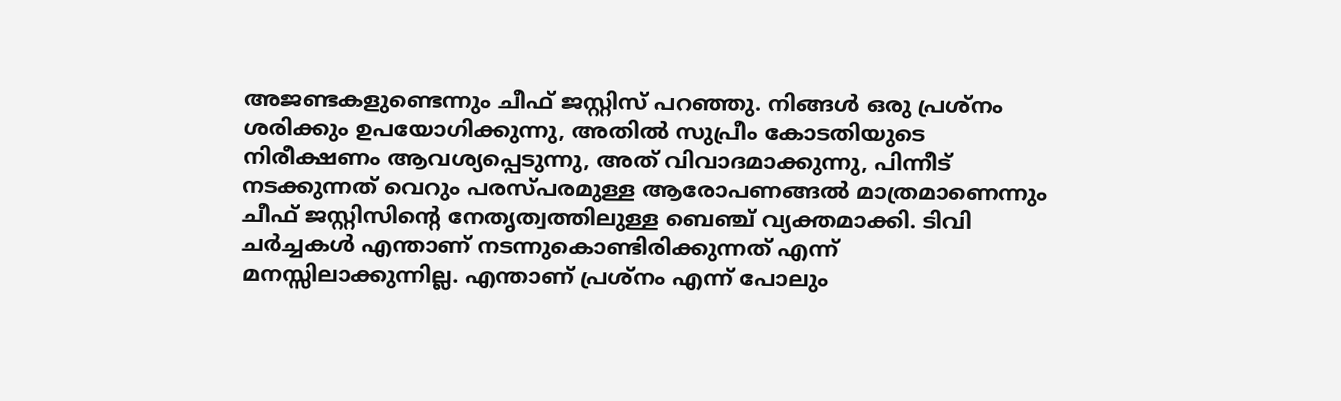അജണ്ടകളുണ്ടെന്നും ചീഫ് ജസ്റ്റിസ് പറഞ്ഞു. നിങ്ങള്‍ ഒരു പ്രശ്‌നം ശരിക്കും ഉപയോഗിക്കുന്നു, അതില്‍ സുപ്രീം കോടതിയുടെ നിരീക്ഷണം ആവശ്യപ്പെടുന്നു, അത് വിവാദമാക്കുന്നു, പിന്നീട് നടക്കുന്നത് വെറും പരസ്പരമുള്ള ആരോപണങ്ങല്‍ മാത്രമാണെന്നും ചീഫ് ജസ്റ്റിസിന്റെ നേതൃത്വത്തിലുള്ള ബെഞ്ച് വ്യക്തമാക്കി. ടിവി ചര്‍ച്ചകള്‍ എന്താണ് നടന്നുകൊണ്ടിരിക്കുന്നത് എന്ന് മനസ്സിലാക്കുന്നില്ല. എന്താണ് പ്രശ്‌നം എന്ന് പോലും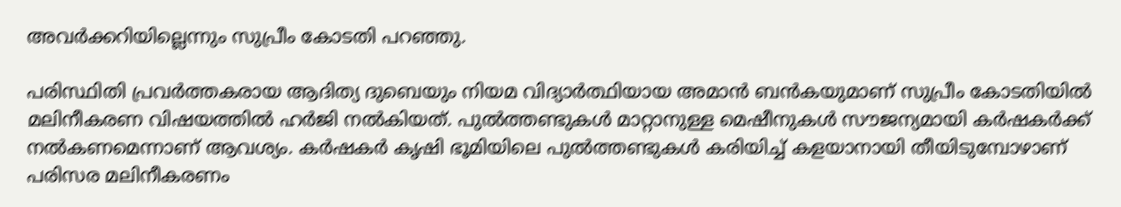അവര്‍ക്കറിയില്ലെന്നും സുപ്രീം കോടതി പറഞ്ഞു.

പരിസ്ഥിതി പ്രവര്‍ത്തകരായ ആദിത്യ ദുബെയും നിയമ വിദ്യാര്‍ത്ഥിയായ അമാന്‍ ബന്‍കയുമാണ് സുപ്രീം കോടതിയില്‍ മലിനീകരണ വിഷയത്തില്‍ ഹര്‍ജി നല്‍കിയത്. പുല്‍ത്തണ്ടുകള്‍ മാറ്റാനുള്ള മെഷീനുകള്‍ സൗജന്യമായി കര്‍ഷകര്‍ക്ക് നല്‍കണമെന്നാണ് ആവശ്യം. കര്‍ഷകര്‍ കൃഷി ഭൂമിയിലെ പുല്‍ത്തണ്ടുകള്‍ കരിയിച്ച് കളയാനായി തീയിടുമ്പോഴാണ് പരിസര മലിനീകരണം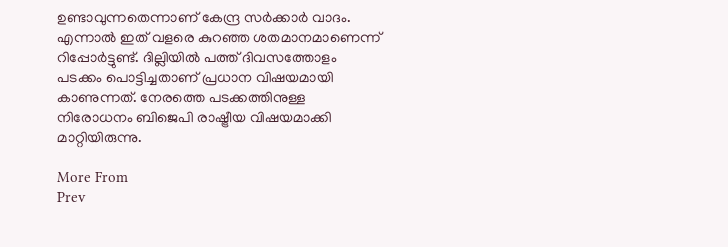ഉണ്ടാവുന്നതെന്നാണ് കേന്ദ്ര സര്‍ക്കാര്‍ വാദം. എന്നാല്‍ ഇത് വളരെ കുറഞ്ഞ ശതമാനമാണെന്ന് റിപ്പോര്‍ട്ടുണ്ട്. ദില്ലിയില്‍ പത്ത് ദിവസത്തോളം പടക്കം പൊട്ടിച്ചതാണ് പ്രധാന വിഷയമായി കാണുന്നത്. നേരത്തെ പടക്കത്തിനുള്ള നിരോധനം ബിജെപി രാഷ്ട്രീയ വിഷയമാക്കി മാറ്റിയിരുന്നു.

More From
Prev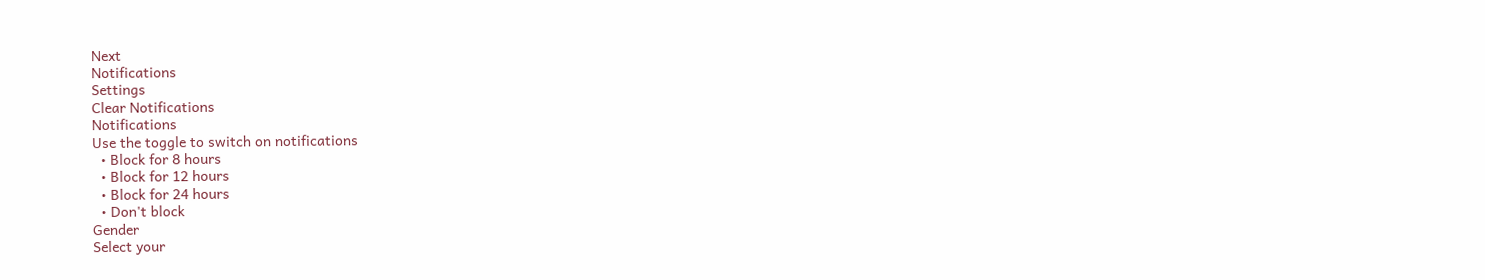Next
Notifications
Settings
Clear Notifications
Notifications
Use the toggle to switch on notifications
  • Block for 8 hours
  • Block for 12 hours
  • Block for 24 hours
  • Don't block
Gender
Select your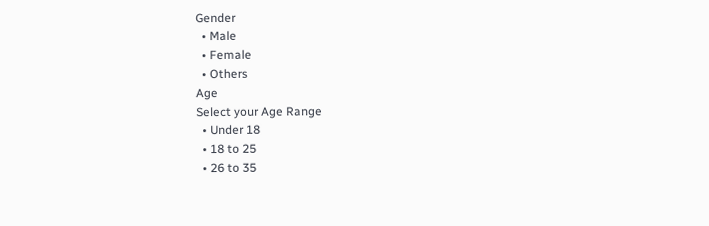Gender
  • Male
  • Female
  • Others
Age
Select your Age Range
  • Under 18
  • 18 to 25
  • 26 to 35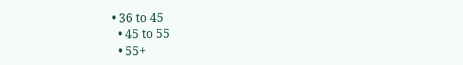• 36 to 45
  • 45 to 55
  • 55+